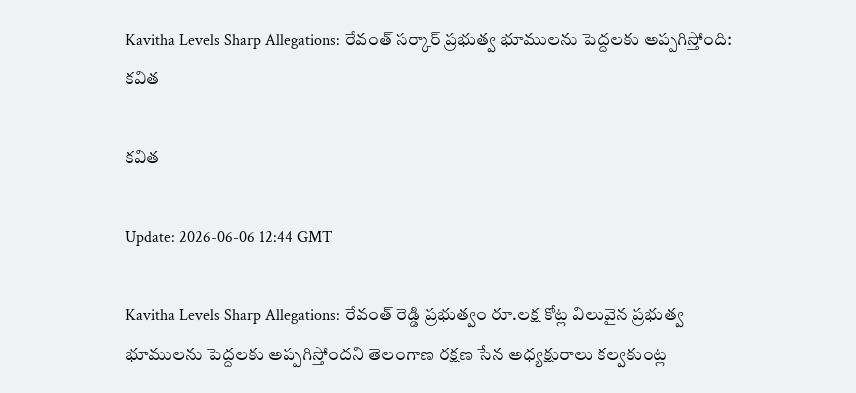Kavitha Levels Sharp Allegations: రేవంత్ సర్కార్ ప్రభుత్వ భూములను పెద్దలకు అప్పగిస్తోంది: కవిత

కవిత

Update: 2026-06-06 12:44 GMT

Kavitha Levels Sharp Allegations: రేవంత్ రెడ్డి ప్రభుత్వం రూ.లక్ష కోట్ల విలువైన ప్రభుత్వ భూములను పెద్దలకు అప్పగిస్తోందని తెలంగాణ రక్షణ సేన అధ్యక్షురాలు కల్వకుంట్ల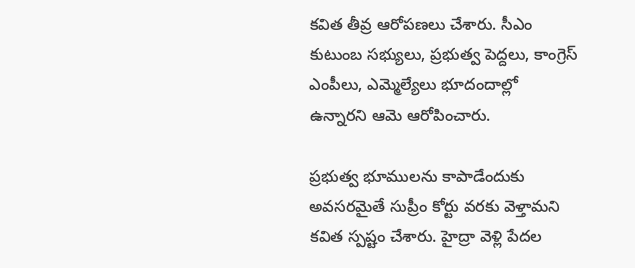కవిత తీవ్ర ఆరోపణలు చేశారు. సీఎం కుటుంబ సభ్యులు, ప్రభుత్వ పెద్దలు, కాంగ్రెస్ ఎంపీలు, ఎమ్మెల్యేలు భూదందాల్లో ఉన్నారని ఆమె ఆరోపించారు.

ప్రభుత్వ భూములను కాపాడేందుకు అవసరమైతే సుప్రీం కోర్టు వరకు వెళ్తామని కవిత స్పష్టం చేశారు. హైద్రా వెళ్లి పేదల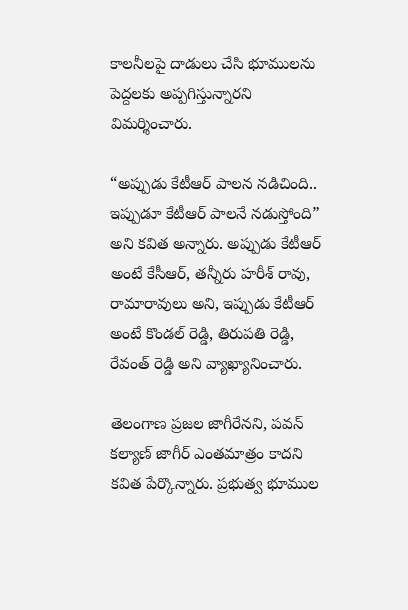కాలనీలపై దాడులు చేసి భూములను పెద్దలకు అప్పగిస్తున్నారని విమర్శించారు.

“అప్పుడు కేటీఆర్ పాలన నడిచింది.. ఇప్పుడూ కేటీఆర్ పాలనే నడుస్తోంది” అని కవిత అన్నారు. అప్పుడు కేటీఆర్ అంటే కేసీఆర్, తన్నీరు హరీశ్ రావు, రామారావులు అని, ఇప్పుడు కేటీఆర్ అంటే కొండల్ రెడ్డి, తిరుపతి రెడ్డి, రేవంత్ రెడ్డి అని వ్యాఖ్యానించారు.

తెలంగాణ ప్రజల జాగీరేనని, పవన్ కల్యాణ్ జాగీర్ ఎంతమాత్రం కాదని కవిత పేర్కొన్నారు. ప్రభుత్వ భూముల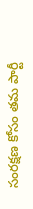సంరక్షణ కోసం తమ పార్టీ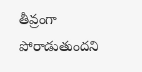తీవ్రంగా పోరాడుతుందని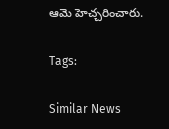ఆమె హెచ్చరించారు.

Tags:

Similar News